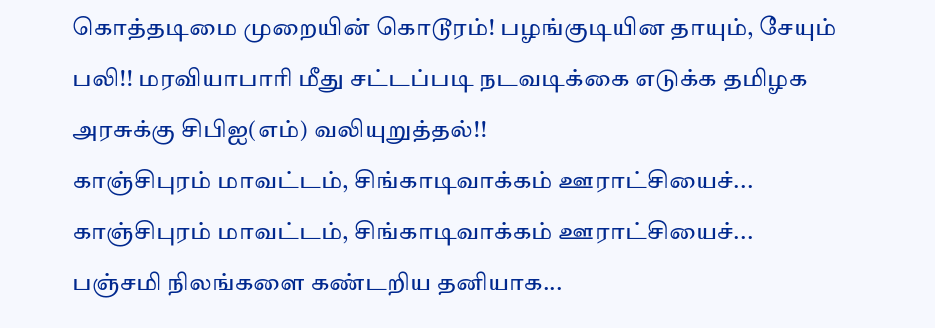கொத்தடிமை முறையின் கொடூரம்! பழங்குடியின தாயும், சேயும் பலி!! மரவியாபாரி மீது சட்டப்படி நடவடிக்கை எடுக்க தமிழக அரசுக்கு சிபிஐ(எம்) வலியுறுத்தல்!!
காஞ்சிபுரம் மாவட்டம், சிங்காடிவாக்கம் ஊராட்சியைச்...
காஞ்சிபுரம் மாவட்டம், சிங்காடிவாக்கம் ஊராட்சியைச்...
பஞ்சமி நிலங்களை கண்டறிய தனியாக...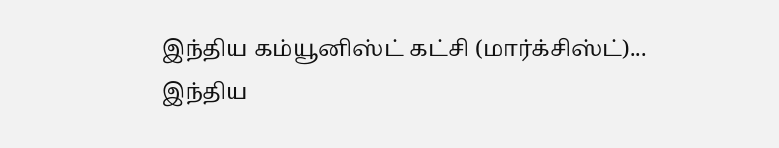இந்திய கம்யூனிஸ்ட் கட்சி (மார்க்சிஸ்ட்)...
இந்திய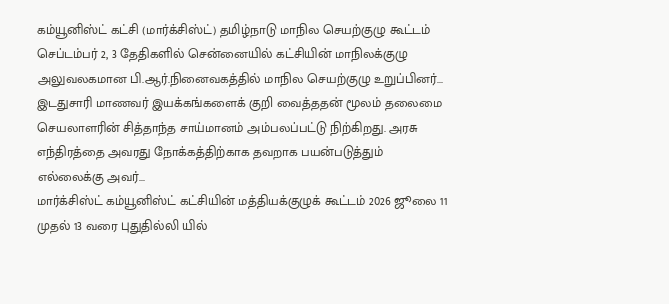கம்யூனிஸ்ட் கட்சி (மார்க்சிஸ்ட்) தமிழ்நாடு மாநில செயற்குழு கூட்டம் செப்டம்பர் 2, 3 தேதிகளில் சென்னையில் கட்சியின் மாநிலக்குழு அலுவலகமான பி.ஆர்.நினைவகத்தில் மாநில செயற்குழு உறுப்பினர்...
இடதுசாரி மாணவர் இயக்கங்களைக் குறி வைத்ததன் மூலம் தலைமை செயலாளரின் சித்தாந்த சாய்மானம் அம்பலப்பட்டு நிற்கிறது. அரசு எந்திரத்தை அவரது நோக்கத்திற்காக தவறாக பயன்படுத்தும் எல்லைக்கு அவர்...
மார்க்சிஸ்ட் கம்யூனிஸ்ட் கட்சியின் மத்தியக்குழுக் கூட்டம் 2026 ஜூலை 11 முதல் 13 வரை புதுதில்லி யில்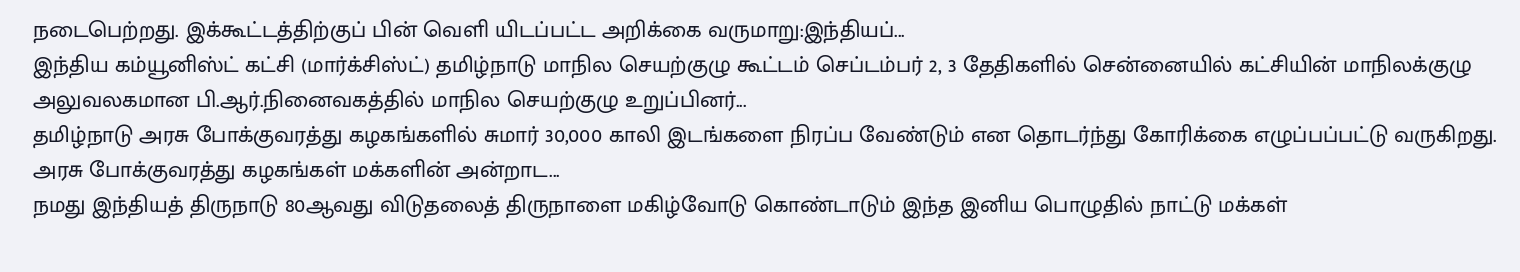நடைபெற்றது. இக்கூட்டத்திற்குப் பின் வெளி யிடப்பட்ட அறிக்கை வருமாறு:இந்தியப்...
இந்திய கம்யூனிஸ்ட் கட்சி (மார்க்சிஸ்ட்) தமிழ்நாடு மாநில செயற்குழு கூட்டம் செப்டம்பர் 2, 3 தேதிகளில் சென்னையில் கட்சியின் மாநிலக்குழு அலுவலகமான பி.ஆர்.நினைவகத்தில் மாநில செயற்குழு உறுப்பினர்...
தமிழ்நாடு அரசு போக்குவரத்து கழகங்களில் சுமார் 30,000 காலி இடங்களை நிரப்ப வேண்டும் என தொடர்ந்து கோரிக்கை எழுப்பப்பட்டு வருகிறது. அரசு போக்குவரத்து கழகங்கள் மக்களின் அன்றாட...
நமது இந்தியத் திருநாடு 80ஆவது விடுதலைத் திருநாளை மகிழ்வோடு கொண்டாடும் இந்த இனிய பொழுதில் நாட்டு மக்கள்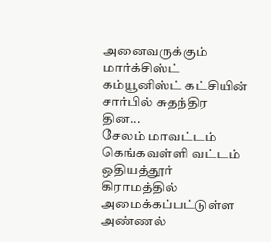அனைவருக்கும் மார்க்சிஸ்ட் கம்யூனிஸ்ட் கட்சியின் சார்பில் சுதந்திர தின...
சேலம் மாவட்டம் கெங்கவள்ளி வட்டம் ஒதியத்தூர் கிராமத்தில் அமைக்கப்பட்டுள்ள அண்ணல்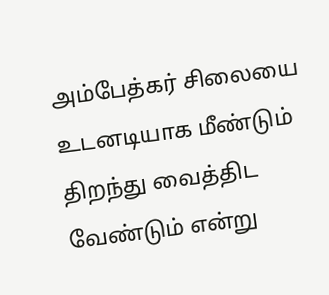அம்பேத்கர் சிலையை உடனடியாக மீண்டும் திறந்து வைத்திட வேண்டும் என்று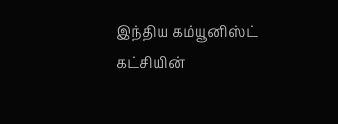இந்திய கம்யூனிஸ்ட் கட்சியின்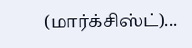(மார்க்சிஸ்ட்)...